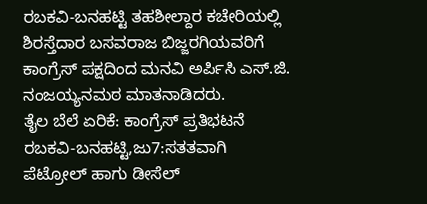ರಬಕವಿ-ಬನಹಟ್ಟಿ ತಹಶೀಲ್ದಾರ ಕಚೇರಿಯಲ್ಲಿ ಶಿರಸ್ತೆದಾರ ಬಸವರಾಜ ಬಿಜ್ಜರಗಿಯವರಿಗೆ ಕಾಂಗ್ರೆಸ್ ಪಕ್ಷದಿಂದ ಮನವಿ ಅರ್ಪಿಸಿ ಎಸ್.ಜಿ. ನಂಜಯ್ಯನಮಠ ಮಾತನಾಡಿದರು.
ತೈಲ ಬೆಲೆ ಏರಿಕೆ: ಕಾಂಗ್ರೆಸ್ ಪ್ರತಿಭಟನೆ
ರಬಕವಿ-ಬನಹಟ್ಟಿ,ಜು7:ಸತತವಾಗಿ ಪೆಟ್ರೋಲ್ ಹಾಗು ಡೀಸೆಲ್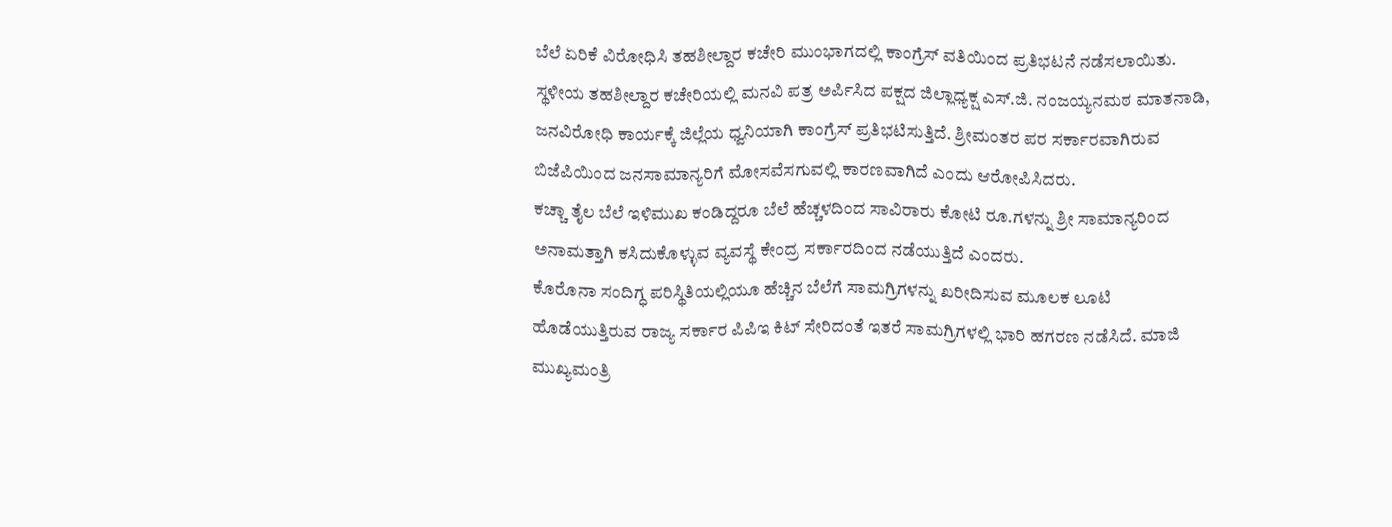ಬೆಲೆ ಏರಿಕೆ ವಿರೋಧಿಸಿ ತಹಶೀಲ್ದಾರ ಕಚೇರಿ ಮುಂಭಾಗದಲ್ಲಿ ಕಾಂಗ್ರೆಸ್ ವತಿಯಿಂದ ಪ್ರತಿಭಟನೆ ನಡೆಸಲಾಯಿತು.
ಸ್ಥಳೀಯ ತಹಶೀಲ್ದಾರ ಕಚೇರಿಯಲ್ಲಿ ಮನವಿ ಪತ್ರ ಅರ್ಪಿಸಿದ ಪಕ್ಷದ ಜಿಲ್ಲಾಧ್ಯಕ್ಷ ಎಸ್.ಜಿ. ನಂಜಯ್ಯನಮಠ ಮಾತನಾಡಿ, ಜನವಿರೋಧಿ ಕಾರ್ಯಕ್ಕೆ ಜಿಲ್ಲೆಯ ಧ್ವನಿಯಾಗಿ ಕಾಂಗ್ರೆಸ್ ಪ್ರತಿಭಟಿಸುತ್ತಿದೆ. ಶ್ರೀಮಂತರ ಪರ ಸರ್ಕಾರವಾಗಿರುವ ಬಿಜೆಪಿಯಿಂದ ಜನಸಾಮಾನ್ಯರಿಗೆ ಮೋಸವೆಸಗುವಲ್ಲಿ ಕಾರಣವಾಗಿದೆ ಎಂದು ಆರೋಪಿಸಿದರು.
ಕಚ್ಚಾ ತೈಲ ಬೆಲೆ ಇಳಿಮುಖ ಕಂಡಿದ್ದರೂ ಬೆಲೆ ಹೆಚ್ಚಳದಿಂದ ಸಾವಿರಾರು ಕೋಟಿ ರೂ.ಗಳನ್ನು ಶ್ರೀ ಸಾಮಾನ್ಯರಿಂದ ಅನಾಮತ್ತಾಗಿ ಕಸಿದುಕೊಳ್ಳುವ ವ್ಯವಸ್ಥೆ ಕೇಂದ್ರ ಸರ್ಕಾರದಿಂದ ನಡೆಯುತ್ತಿದೆ ಎಂದರು.
ಕೊರೊನಾ ಸಂದಿಗ್ಧ ಪರಿಸ್ಥಿತಿಯಲ್ಲಿಯೂ ಹೆಚ್ಚಿನ ಬೆಲೆಗೆ ಸಾಮಗ್ರಿಗಳನ್ನು ಖರೀದಿಸುವ ಮೂಲಕ ಲೂಟಿ ಹೊಡೆಯುತ್ತಿರುವ ರಾಜ್ಯ ಸರ್ಕಾರ ಪಿಪಿಇ ಕಿಟ್ ಸೇರಿದಂತೆ ಇತರೆ ಸಾಮಗ್ರಿಗಳಲ್ಲಿ ಭಾರಿ ಹಗರಣ ನಡೆಸಿದೆ. ಮಾಜಿ ಮುಖ್ಯಮಂತ್ರಿ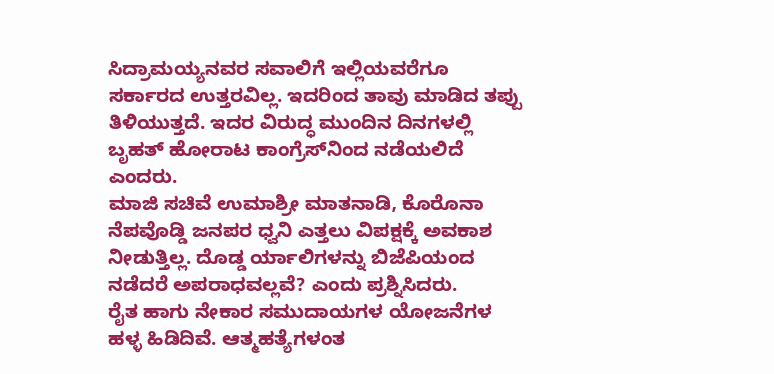ಸಿದ್ರಾಮಯ್ಯನವರ ಸವಾಲಿಗೆ ಇಲ್ಲಿಯವರೆಗೂ ಸರ್ಕಾರದ ಉತ್ತರವಿಲ್ಲ. ಇದರಿಂದ ತಾವು ಮಾಡಿದ ತಪ್ಪು ತಿಳಿಯುತ್ತದೆ. ಇದರ ವಿರುದ್ಧ ಮುಂದಿನ ದಿನಗಳಲ್ಲಿ ಬೃಹತ್ ಹೋರಾಟ ಕಾಂಗ್ರೆಸ್‍ನಿಂದ ನಡೆಯಲಿದೆ ಎಂದರು.
ಮಾಜಿ ಸಚಿವೆ ಉಮಾಶ್ರೀ ಮಾತನಾಡಿ, ಕೊರೊನಾ ನೆಪವೊಡ್ಡಿ ಜನಪರ ಧ್ವನಿ ಎತ್ತಲು ವಿಪಕ್ಷಕ್ಕೆ ಅವಕಾಶ ನೀಡುತ್ತಿಲ್ಲ. ದೊಡ್ಡ ರ್ಯಾಲಿಗಳನ್ನು ಬಿಜೆಪಿಯಂದ ನಡೆದರೆ ಅಪರಾಧವಲ್ಲವೆ? ಎಂದು ಪ್ರಶ್ನಿಸಿದರು.
ರೈತ ಹಾಗು ನೇಕಾರ ಸಮುದಾಯಗಳ ಯೋಜನೆಗಳ ಹಳ್ಳ ಹಿಡಿದಿವೆ. ಆತ್ಮಹತ್ಯೆಗಳಂತ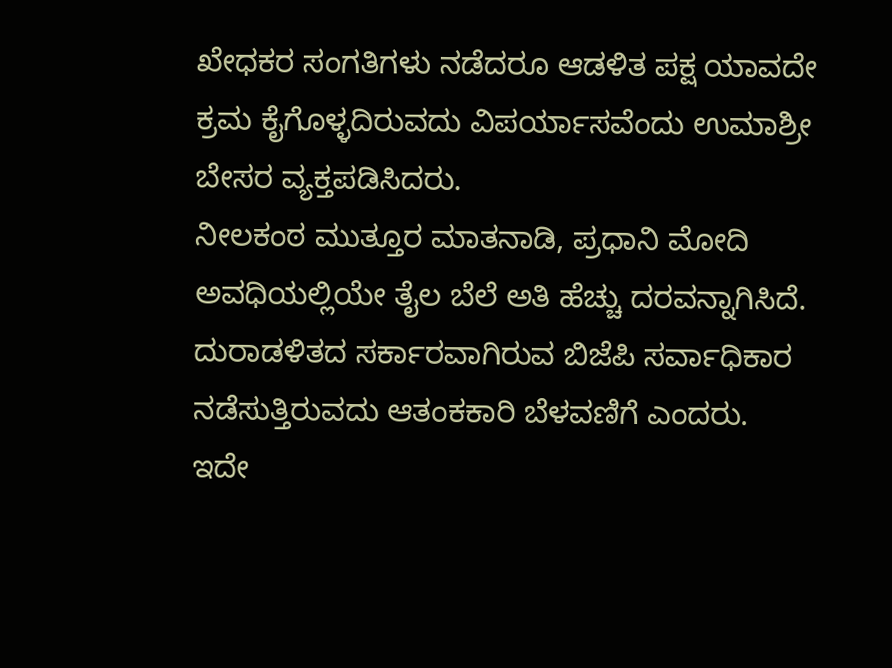ಖೇಧಕರ ಸಂಗತಿಗಳು ನಡೆದರೂ ಆಡಳಿತ ಪಕ್ಷ ಯಾವದೇ ಕ್ರಮ ಕೈಗೊಳ್ಳದಿರುವದು ವಿಪರ್ಯಾಸವೆಂದು ಉಮಾಶ್ರೀ ಬೇಸರ ವ್ಯಕ್ತಪಡಿಸಿದರು.
ನೀಲಕಂಠ ಮುತ್ತೂರ ಮಾತನಾಡಿ, ಪ್ರಧಾನಿ ಮೋದಿ ಅವಧಿಯಲ್ಲಿಯೇ ತೈಲ ಬೆಲೆ ಅತಿ ಹೆಚ್ಚು ದರವನ್ನಾಗಿಸಿದೆ. ದುರಾಡಳಿತದ ಸರ್ಕಾರವಾಗಿರುವ ಬಿಜೆಪಿ ಸರ್ವಾಧಿಕಾರ ನಡೆಸುತ್ತಿರುವದು ಆತಂಕಕಾರಿ ಬೆಳವಣಿಗೆ ಎಂದರು.
ಇದೇ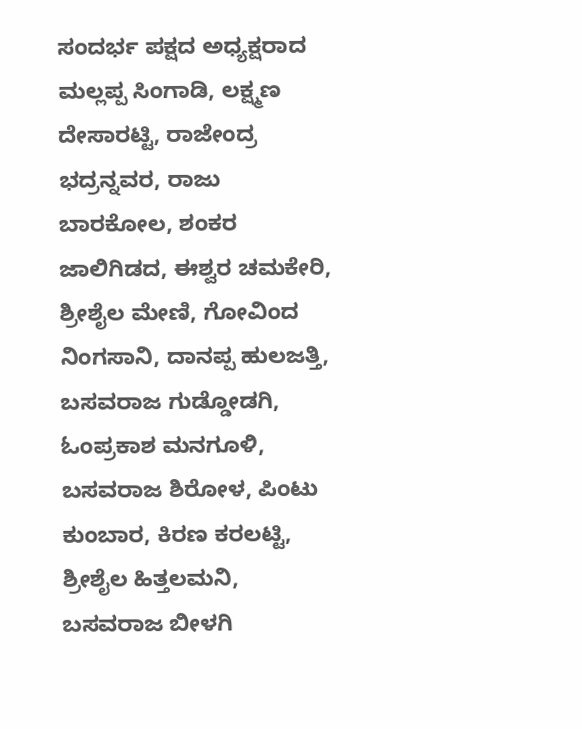ಸಂದರ್ಭ ಪಕ್ಷದ ಅಧ್ಯಕ್ಷರಾದ ಮಲ್ಲಪ್ಪ ಸಿಂಗಾಡಿ, ಲಕ್ಷ್ಮಣ ದೇಸಾರಟ್ಟಿ, ರಾಜೇಂದ್ರ ಭದ್ರನ್ನವರ, ರಾಜು ಬಾರಕೋಲ, ಶಂಕರ ಜಾಲಿಗಿಡದ, ಈಶ್ವರ ಚಮಕೇರಿ, ಶ್ರೀಶೈಲ ಮೇಣಿ, ಗೋವಿಂದ ನಿಂಗಸಾನಿ, ದಾನಪ್ಪ ಹುಲಜತ್ತಿ, ಬಸವರಾಜ ಗುಡ್ಡೋಡಗಿ, ಓಂಪ್ರಕಾಶ ಮನಗೂಳಿ, ಬಸವರಾಜ ಶಿರೋಳ, ಪಿಂಟು ಕುಂಬಾರ, ಕಿರಣ ಕರಲಟ್ಟಿ, ಶ್ರೀಶೈಲ ಹಿತ್ತಲಮನಿ, ಬಸವರಾಜ ಬೀಳಗಿ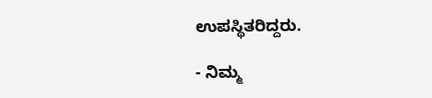ಉಪಸ್ಥಿತರಿದ್ದರು.

- ನಿಮ್ಮ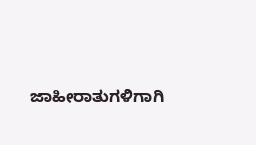ಜಾಹೀರಾತುಗಳಿಗಾಗಿ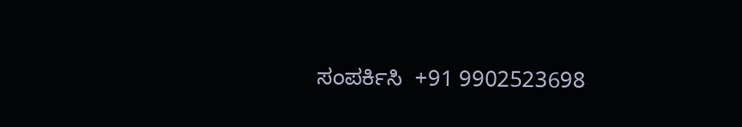ಸಂಪರ್ಕಿಸಿ  +91 9902523698